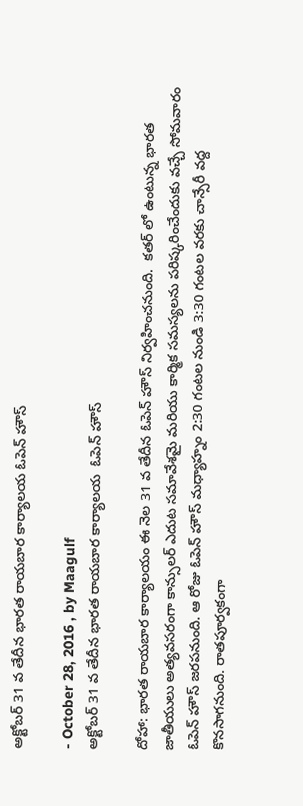అక్టోబర్ 31 వ తేదీన భారత రాయబార కార్యాలయ ఓపెన్ హౌస్

- October 28, 2016 , by Maagulf
అక్టోబర్ 31 వ తేదీన భారత రాయబార కార్యాలయ  ఓపెన్ హౌస్

దోహా: భారత రాయబార కార్యాలయం ఈ నెల 31 వ తేదీన ఓపెన్ హౌస్ నిర్వహించనుంది.  కతర్ లో ఉంటున్న భారత జాతీయులు అత్యవసరంగా కాన్సులర్ ఎదుట సమావేశమై మరియు కార్మిక సమస్యలను పరిష్కరించేందుకు వచ్చే సోమవారం ఓపెన్ హౌస్ జరపనుంది. ఆ రోజు ఓపెన్ హౌస్ మధ్యాహ్నం 2:30 గంటల నుండి 3:30 గంటల వరకు చాన్సేరీ వద్ద కొనసాగనుంది. రాతపూర్వకంగా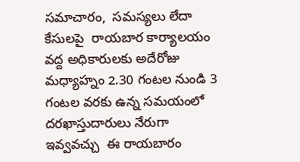సమాచారం,  సమస్యలు లేదా కేసులపై  రాయబార కార్యాలయం వద్ద అధికారులకు అదేరోజు మధ్యాహ్నం 2.30 గంటల నుండి 3 గంటల వరకు ఉన్న సమయంలో  దరఖాస్తుదారులు నేరుగా ఇవ్వవచ్చు  ఈ రాయబారం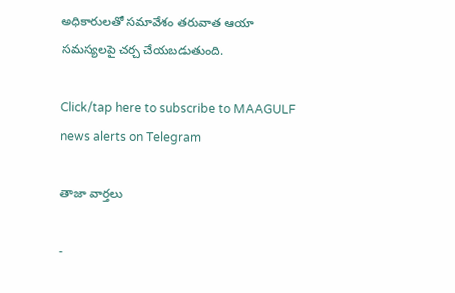అధికారులతో సమావేశం తరువాత ఆయా సమస్యలపై చర్చ చేయబడుతుంది.

Click/tap here to subscribe to MAAGULF news alerts on Telegram

తాజా వార్తలు

-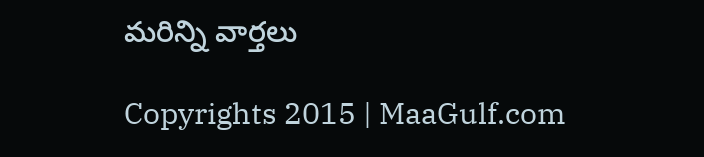మరిన్ని వార్తలు

Copyrights 2015 | MaaGulf.com